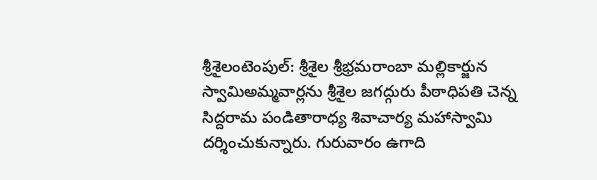శ్రీశైలంటెంపుల్: శ్రీశైల శ్రీభ్రమరాంబా మల్లికార్జున స్వామిఅమ్మవార్లను శ్రీశైల జగద్గురు పీఠాధిపతి చెన్న సిద్దరామ పండితారాధ్య శివాచార్య మహాస్వామి దర్శించుకున్నారు. గురువారం ఉగాది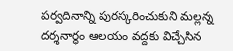పర్వదినాన్ని పురస్కరించుకుని మల్లన్న దర్శనార్థం ఆలయం వద్దకు విచ్చేసిన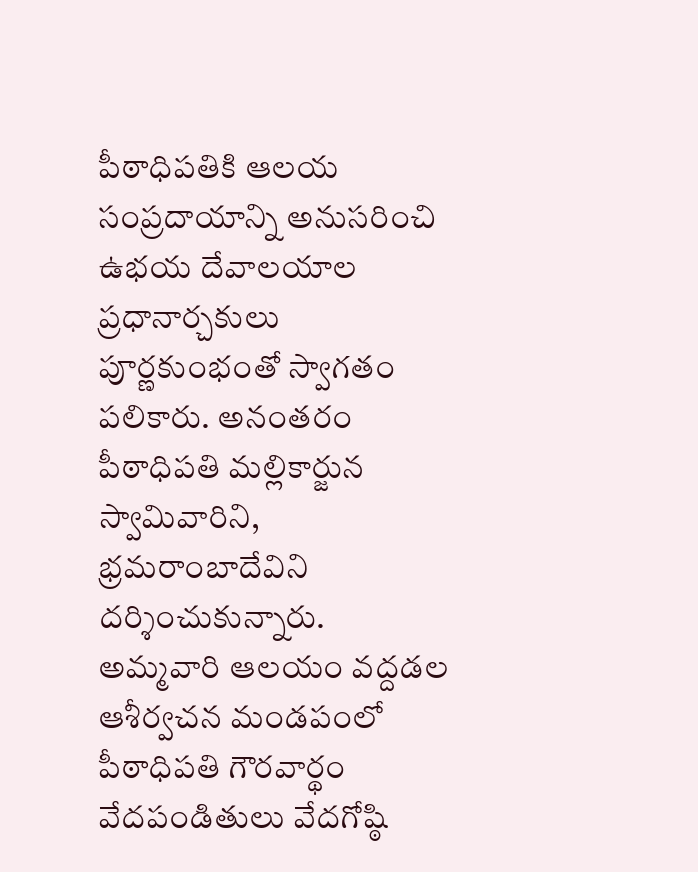పీఠాధిపతికి ఆలయ సంప్రదాయాన్ని అనుసరించి ఉభయ దేవాలయాల ప్రధానార్చకులు పూర్ణకుంభంతో స్వాగతం పలికారు. అనంతరం పీఠాధిపతి మల్లికార్జున స్వామివారిని, భ్రమరాంబాదేవిని దర్శించుకున్నారు. అమ్మవారి ఆలయం వద్దడల ఆశీర్వచన మండపంలో పీఠాధిపతి గౌరవార్థం వేదపండితులు వేదగోష్ఠి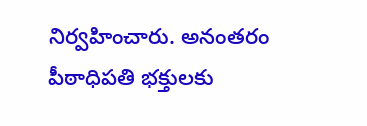నిర్వహించారు. అనంతరం పీఠాధిపతి భక్తులకు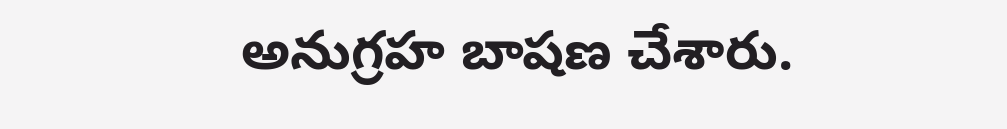అనుగ్రహ బాషణ చేశారు.